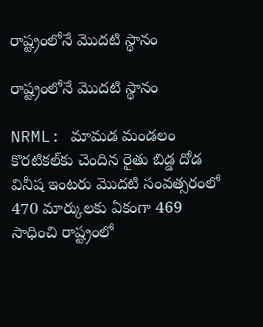రాష్ట్రంలోనే మొదటి స్థానం

రాష్ట్రంలోనే మొదటి స్థానం

NRML: మామడ మండలం కొరటికల్‌కు చెందిన రైతు బిడ్డ దోడ వినీష ఇంటరు మొదటి సంవత్సరంలో 470 మార్కులకు ఏకంగా 469 సాధించి రాష్ట్రంలో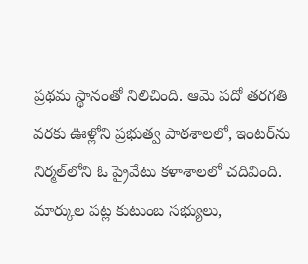ప్రథమ స్థానంతో నిలిచింది. ఆమె పదో తరగతి వరకు ఊళ్లోని ప్రభుత్వ పాఠశాలలో, ఇంటర్‌ను నిర్మల్‌లోని ఓ ప్రైవేటు కళాశాలలో చదివింది. మార్కుల పట్ల కుటుంబ సభ్యులు,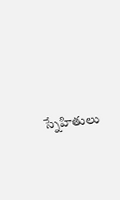స్నేహితులు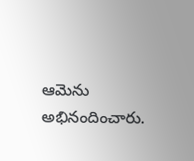ఆమెను అభినందించారు.